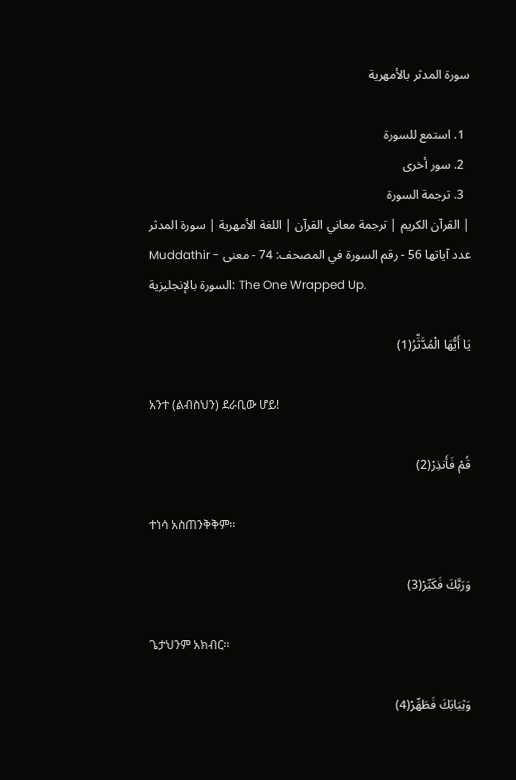سورة المدثر بالأمهرية

  1. استمع للسورة
  2. سور أخرى
  3. ترجمة السورة
القرآن الكريم | ترجمة معاني القرآن | اللغة الأمهرية | سورة المدثر | Muddathir - عدد آياتها 56 - رقم السورة في المصحف: 74 - معنى السورة بالإنجليزية: The One Wrapped Up.

يَا أَيُّهَا الْمُدَّثِّرُ(1)

አንተ (ልብስህን) ደራቢው ሆይ!

قُمْ فَأَنذِرْ(2)

ተነሳ አስጠንቅቅም፡፡

وَرَبَّكَ فَكَبِّرْ(3)

ጌታህንም አክብር፡፡

وَثِيَابَكَ فَطَهِّرْ(4)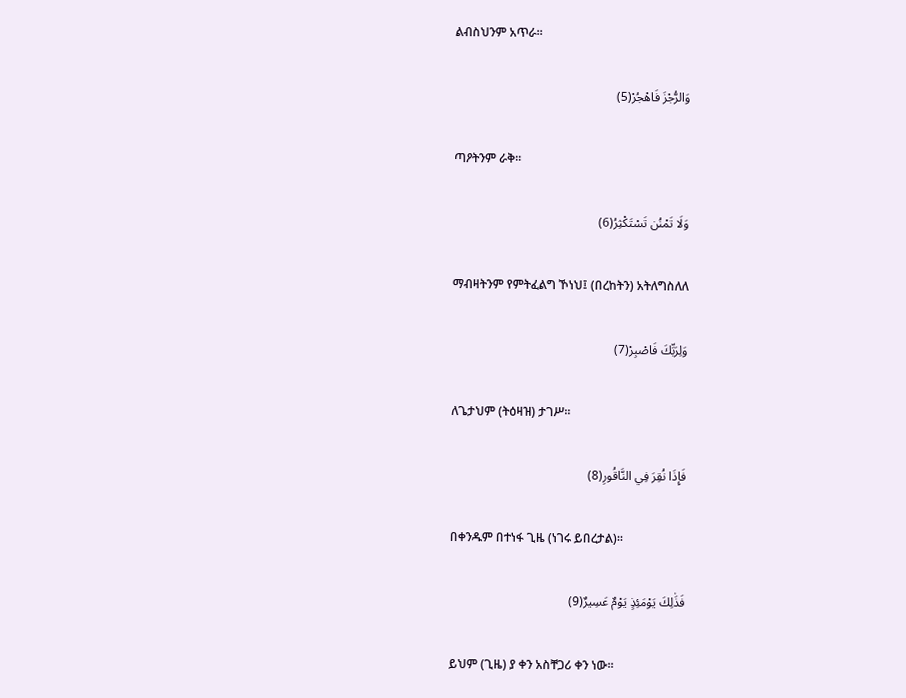ልብስህንም አጥራ፡፡

وَالرُّجْزَ فَاهْجُرْ(5)

ጣዖትንም ራቅ፡፡

وَلَا تَمْنُن تَسْتَكْثِرُ(6)

ማብዛትንም የምትፈልግ ኾነህ፤ (በረከትን) አትለግስለለ

وَلِرَبِّكَ فَاصْبِرْ(7)

ለጌታህም (ትዕዛዝ) ታገሥ፡፡

فَإِذَا نُقِرَ فِي النَّاقُورِ(8)

በቀንዱም በተነፋ ጊዜ (ነገሩ ይበረታል)፡፡

فَذَٰلِكَ يَوْمَئِذٍ يَوْمٌ عَسِيرٌ(9)

ይህም (ጊዜ) ያ ቀን አስቸጋሪ ቀን ነው፡፡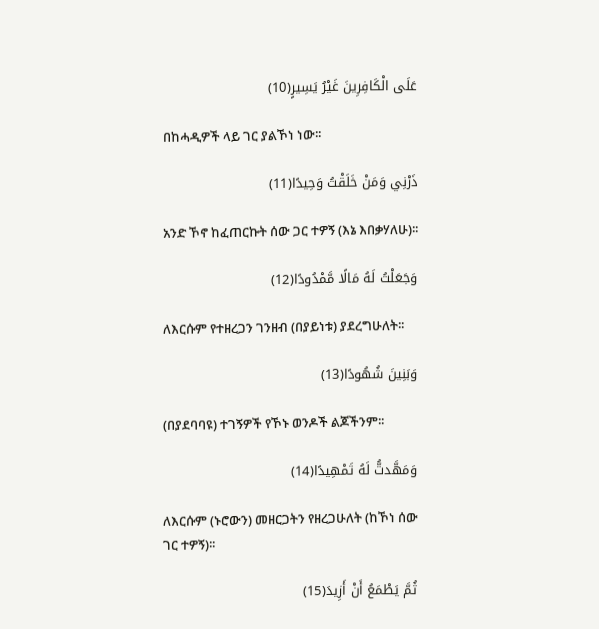عَلَى الْكَافِرِينَ غَيْرُ يَسِيرٍ(10)

በከሓዲዎች ላይ ገር ያልኾነ ነው፡፡

ذَرْنِي وَمَنْ خَلَقْتُ وَحِيدًا(11)

አንድ ኾኖ ከፈጠርኩት ሰው ጋር ተዎኝ (እኔ እበቃሃለሁ)፡፡

وَجَعَلْتُ لَهُ مَالًا مَّمْدُودًا(12)

ለእርሱም የተዘረጋን ገንዘብ (በያይነቱ) ያደረግሁለት፡፡

وَبَنِينَ شُهُودًا(13)

(በያደባባዩ) ተገኝዎች የኾኑ ወንዶች ልጆችንም፡፡

وَمَهَّدتُّ لَهُ تَمْهِيدًا(14)

ለእርሱም (ኑሮውን) መዘርጋትን የዘረጋሁለት (ከኾነ ሰው ገር ተዎኝ)፡፡

ثُمَّ يَطْمَعُ أَنْ أَزِيدَ(15)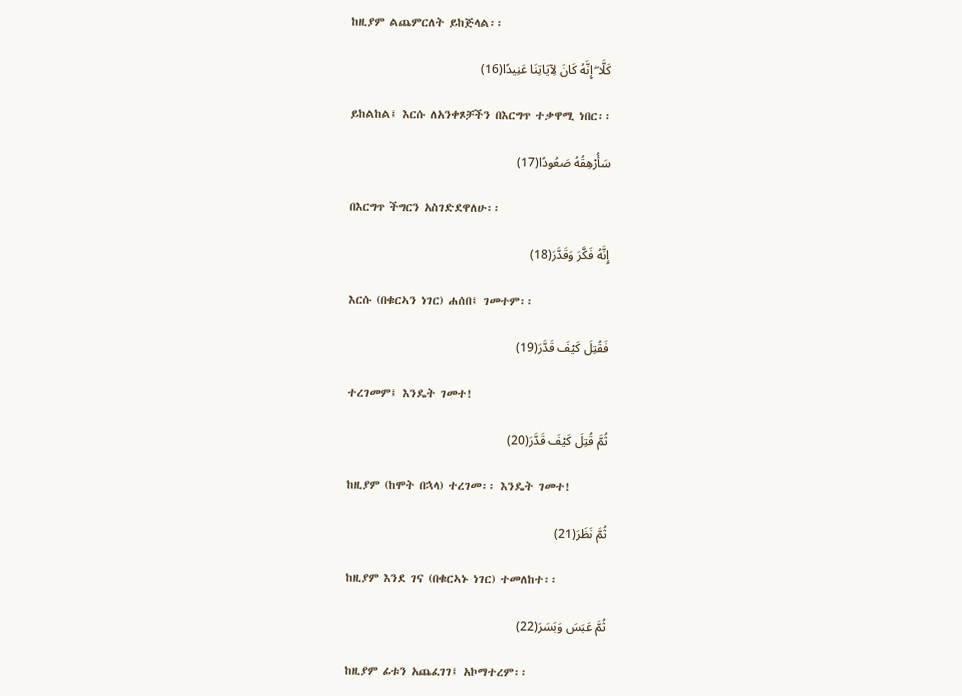ከዚያም ልጨምርለት ይከጅላል፡፡

كَلَّا ۖ إِنَّهُ كَانَ لِآيَاتِنَا عَنِيدًا(16)

ይከልከል፤ እርሱ ለአንቀጾቻችን በእርግጥ ተቃዋሚ ነበር፡፡

سَأُرْهِقُهُ صَعُودًا(17)

በእርግጥ ችግርን አስገድደዋለሁ፡፡

إِنَّهُ فَكَّرَ وَقَدَّرَ(18)

እርሱ (በቁርኣን ነገር) ሐሰበ፤ ገመተም፡፡

فَقُتِلَ كَيْفَ قَدَّرَ(19)

ተረገመም፤ እንዴት ገመተ!

ثُمَّ قُتِلَ كَيْفَ قَدَّرَ(20)

ከዚያም (ከሞት በኋላ) ተረገመ፡፡ እንዴት ገመተ!

ثُمَّ نَظَرَ(21)

ከዚያም እንደ ገና (በቁርኣኑ ነገር) ተመለከተ፡፡

ثُمَّ عَبَسَ وَبَسَرَ(22)

ከዚያም ፊቱን አጨፈገገ፤ አኮማተረም፡፡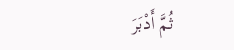ثُمَّ أَدْبَرَ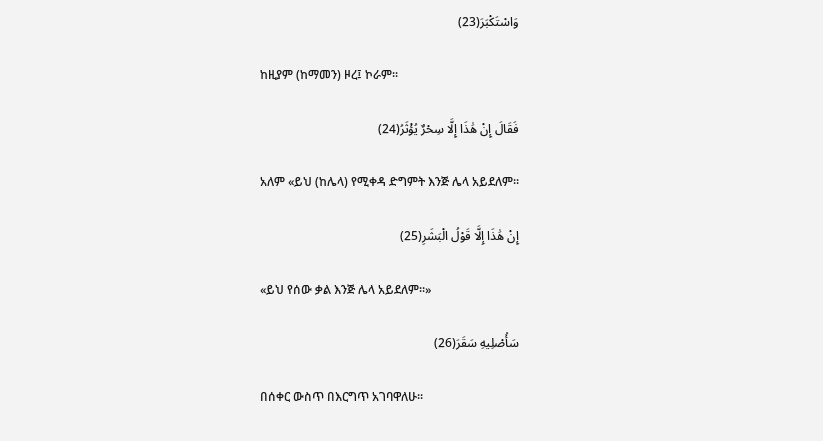وَاسْتَكْبَرَ(23)

ከዚያም (ከማመን) ዞረ፤ ኮራም፡፡

فَقَالَ إِنْ هَٰذَا إِلَّا سِحْرٌ يُؤْثَرُ(24)

አለም «ይህ (ከሌላ) የሚቀዳ ድግምት እንጅ ሌላ አይደለም፡፡

إِنْ هَٰذَا إِلَّا قَوْلُ الْبَشَرِ(25)

«ይህ የሰው ቃል እንጅ ሌላ አይደለም፡፡»

سَأُصْلِيهِ سَقَرَ(26)

በሰቀር ውስጥ በእርግጥ አገባዋለሁ፡፡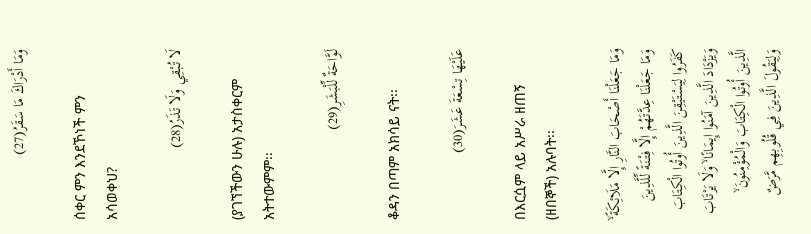وَمَا أَدْرَاكَ مَا سَقَرُ(27)

ሰቀር ምን እንደኾነች ምን አሳወቀህ?

لَا تُبْقِي وَلَا تَذَرُ(28)

(ያገኘችውን ሁሉ) አታስቀርም አትተውምም፡፡

لَوَّاحَةٌ لِّلْبَشَرِ(29)

ቆዳን በጣም አክሳይ ናት፡፡

عَلَيْهَا تِسْعَةَ عَشَرَ(30)

በእርሷም ላይ አሥራ ዘጠኝ (ዘበኞች) አሉባት፡፡

وَمَا جَعَلْنَا أَصْحَابَ النَّارِ إِلَّا مَلَائِكَةً ۙ وَمَا جَعَلْنَا عِدَّتَهُمْ إِلَّا فِتْنَةً لِّلَّذِينَ كَفَرُوا لِيَسْتَيْقِنَ الَّذِينَ أُوتُوا الْكِتَابَ وَيَزْدَادَ الَّذِينَ آمَنُوا إِيمَانًا ۙ وَلَا يَرْتَابَ الَّذِينَ أُوتُوا الْكِتَابَ وَالْمُؤْمِنُونَ ۙ وَلِيَقُولَ الَّذِينَ فِي قُلُوبِهِم مَّرَضٌ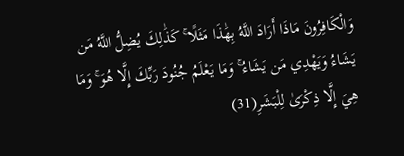وَالْكَافِرُونَ مَاذَا أَرَادَ اللَّهُ بِهَٰذَا مَثَلًا ۚ كَذَٰلِكَ يُضِلُّ اللَّهُ مَن يَشَاءُ وَيَهْدِي مَن يَشَاءُ ۚ وَمَا يَعْلَمُ جُنُودَ رَبِّكَ إِلَّا هُوَ ۚ وَمَا هِيَ إِلَّا ذِكْرَىٰ لِلْبَشَرِ(31)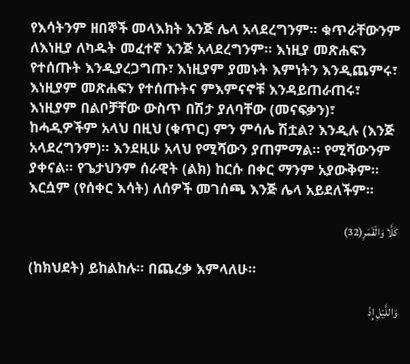የእሳትንም ዘበኞች መላእክት እንጅ ሌላ አላደረግንም፡፡ ቁጥራቸውንም ለእነዚያ ለካዱት መፈተኛ እንጅ አላደረግንም፡፡ እነዚያ መጽሐፍን የተሰጡት እንዲያረጋግጡ፣ እነዚያም ያመኑት እምነትን እንዲጨምሩ፣ እነዚያም መጽሐፍን የተሰጡትና ምእምናኖቹ እንዳይጠራጠሩ፣ እነዚያም በልቦቻቸው ውስጥ በሽታ ያለባቸው (መናፍቃን)፣ ከሓዲዎችም አላህ በዚህ (ቁጥር) ምን ምሳሌ ሽቷል? እንዲሉ (እንጅ አላደረግንም)፡፡ እንደዚሁ አላህ የሚሻውን ያጠምማል፡፡ የሚሻውንም ያቀናል፡፡ የጌታህንም ሰራዊት (ልክ) ከርሱ በቀር ማንም አያውቅም፡፡ እርሷም (የሰቀር እሳት) ለሰዎች መገሰጫ እንጅ ሌላ አይደለችም፡፡

كَلَّا وَالْقَمَرِ(32)

(ከክህደት) ይከልከሉ፡፡ በጨረቃ እምላለሁ፡፡

وَاللَّيْلِ إِذْ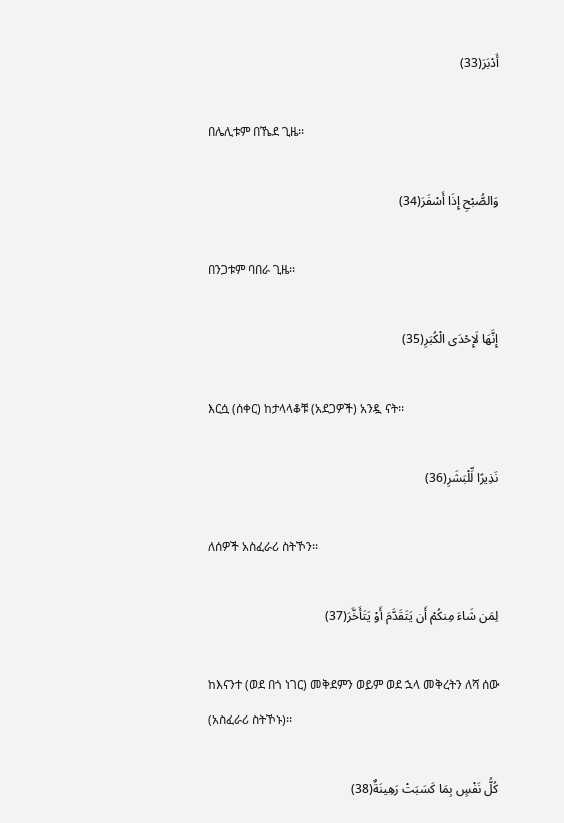أَدْبَرَ(33)

በሌሊቱም በኼደ ጊዜ፡፡

وَالصُّبْحِ إِذَا أَسْفَرَ(34)

በንጋቱም ባበራ ጊዜ፡፡

إِنَّهَا لَإِحْدَى الْكُبَرِ(35)

እርሷ (ሰቀር) ከታላላቆቹ (አደጋዎች) አንዷ ናት፡፡

نَذِيرًا لِّلْبَشَرِ(36)

ለሰዎች አስፈራሪ ስትኾን፡፡

لِمَن شَاءَ مِنكُمْ أَن يَتَقَدَّمَ أَوْ يَتَأَخَّرَ(37)

ከእናንተ (ወደ በጎ ነገር) መቅደምን ወይም ወደ ኋላ መቅረትን ለሻ ሰው (አስፈራሪ ስትኾኑ)፡፡

كُلُّ نَفْسٍ بِمَا كَسَبَتْ رَهِينَةٌ(38)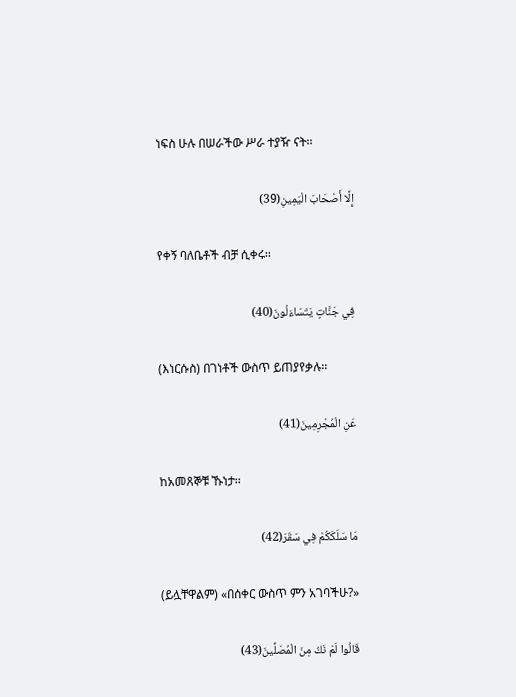ነፍስ ሁሉ በሠራችው ሥራ ተያዥ ናት፡፡

إِلَّا أَصْحَابَ الْيَمِينِ(39)

የቀኝ ባለቤቶች ብቻ ሲቀሩ፡፡

فِي جَنَّاتٍ يَتَسَاءَلُونَ(40)

(እነርሱስ) በገነቶች ውስጥ ይጠያየቃሉ፡፡

عَنِ الْمُجْرِمِينَ(41)

ከአመጸኞቹ ኹነታ፡፡

مَا سَلَكَكُمْ فِي سَقَرَ(42)

(ይሏቸዋልም) «በሰቀር ውስጥ ምን አገባችሁ?»

قَالُوا لَمْ نَكُ مِنَ الْمُصَلِّينَ(43)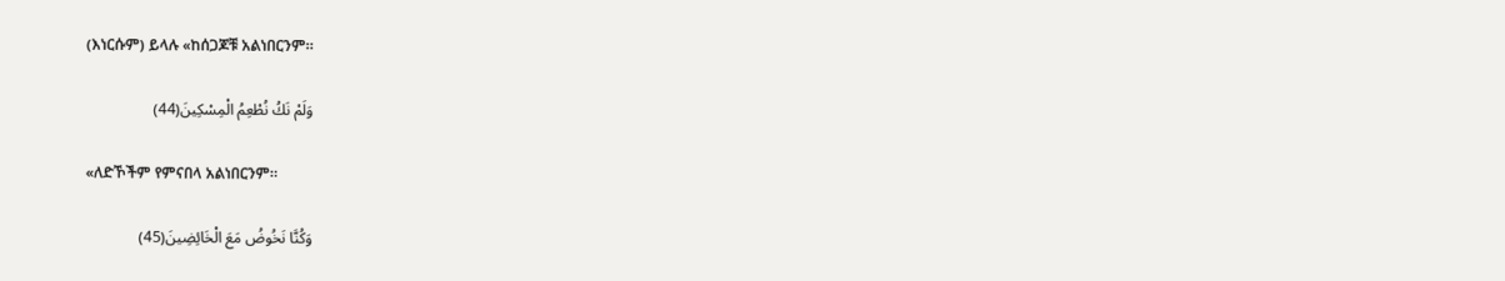(እነርሱም) ይላሉ «ከሰጋጆቹ አልነበርንም፡፡

وَلَمْ نَكُ نُطْعِمُ الْمِسْكِينَ(44)

«ለድኾችም የምናበላ አልነበርንም፡፡

وَكُنَّا نَخُوضُ مَعَ الْخَائِضِينَ(45)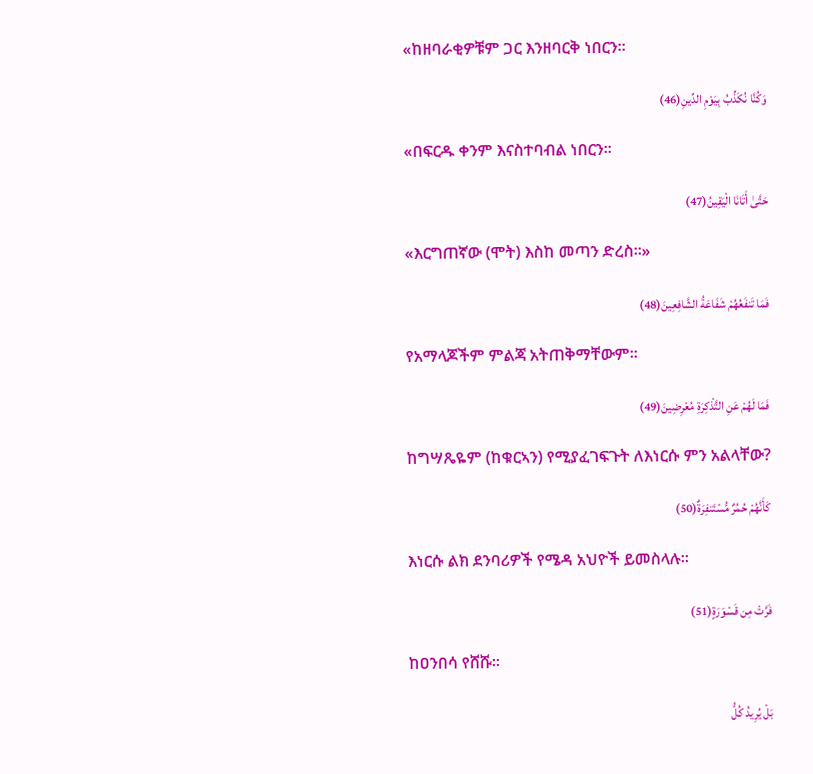«ከዘባራቂዎቹም ጋር እንዘባርቅ ነበርን፡፡

وَكُنَّا نُكَذِّبُ بِيَوْمِ الدِّينِ(46)

«በፍርዱ ቀንም እናስተባብል ነበርን፡፡

حَتَّىٰ أَتَانَا الْيَقِينُ(47)

«እርግጠኛው (ሞት) እስከ መጣን ድረስ፡፡»

فَمَا تَنفَعُهُمْ شَفَاعَةُ الشَّافِعِينَ(48)

የአማላጆችም ምልጃ አትጠቅማቸውም፡፡

فَمَا لَهُمْ عَنِ التَّذْكِرَةِ مُعْرِضِينَ(49)

ከግሣጼዬም (ከቁርኣን) የሚያፈገፍጉት ለእነርሱ ምን አልላቸው?

كَأَنَّهُمْ حُمُرٌ مُّسْتَنفِرَةٌ(50)

እነርሱ ልክ ደንባሪዎች የሜዳ አህዮች ይመስላሉ፡፡

فَرَّتْ مِن قَسْوَرَةٍ(51)

ከዐንበሳ የሸሹ፡፡

بَلْ يُرِيدُ كُلُّ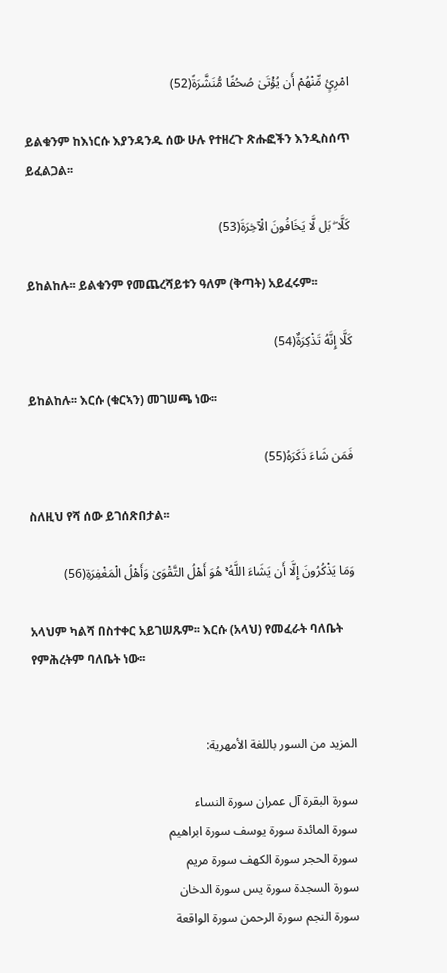امْرِئٍ مِّنْهُمْ أَن يُؤْتَىٰ صُحُفًا مُّنَشَّرَةً(52)

ይልቁንም ከእነርሱ እያንዳንዱ ሰው ሁሉ የተዘረጉ ጽሑፎችን እንዲስሰጥ ይፈልጋል፡፡

كَلَّا ۖ بَل لَّا يَخَافُونَ الْآخِرَةَ(53)

ይከልከሉ፡፡ ይልቁንም የመጨረሻይቱን ዓለም (ቅጣት) አይፈሩም፡፡

كَلَّا إِنَّهُ تَذْكِرَةٌ(54)

ይከልከሉ፡፡ እርሱ (ቁርኣን) መገሠጫ ነው፡፡

فَمَن شَاءَ ذَكَرَهُ(55)

ስለዚህ የሻ ሰው ይገሰጽበታል፡፡

وَمَا يَذْكُرُونَ إِلَّا أَن يَشَاءَ اللَّهُ ۚ هُوَ أَهْلُ التَّقْوَىٰ وَأَهْلُ الْمَغْفِرَةِ(56)

አላህም ካልሻ በስተቀር አይገሠጹም፡፡ እርሱ (አላህ) የመፈራት ባለቤት የምሕረትም ባለቤት ነው፡፡


المزيد من السور باللغة الأمهرية:

سورة البقرة آل عمران سورة النساء
سورة المائدة سورة يوسف سورة ابراهيم
سورة الحجر سورة الكهف سورة مريم
سورة السجدة سورة يس سورة الدخان
سورة النجم سورة الرحمن سورة الواقعة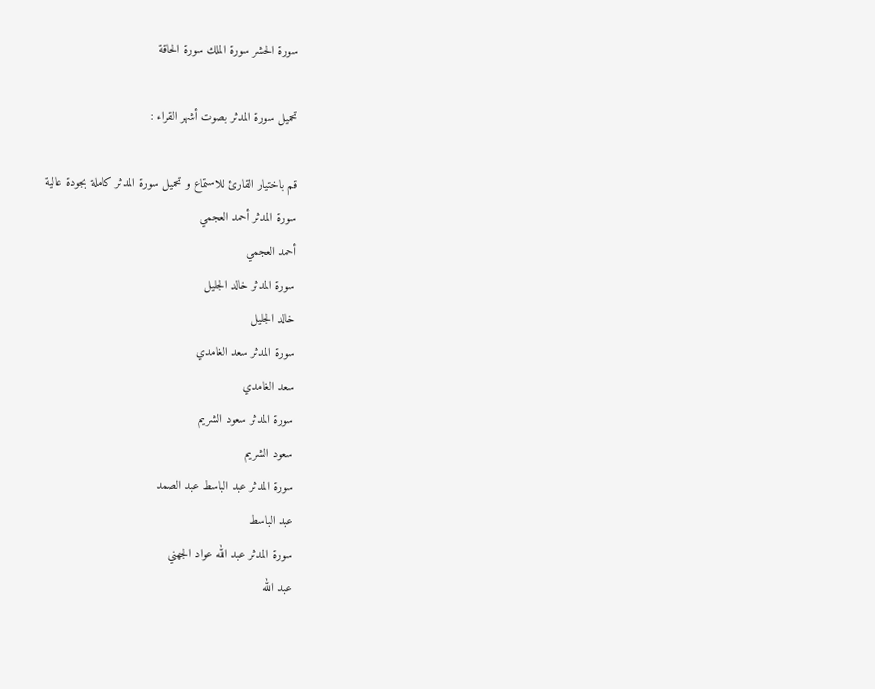سورة الحشر سورة الملك سورة الحاقة

تحميل سورة المدثر بصوت أشهر القراء :

قم باختيار القارئ للاستماع و تحميل سورة المدثر كاملة بجودة عالية
سورة المدثر أحمد العجمي
أحمد العجمي
سورة المدثر خالد الجليل
خالد الجليل
سورة المدثر سعد الغامدي
سعد الغامدي
سورة المدثر سعود الشريم
سعود الشريم
سورة المدثر عبد الباسط عبد الصمد
عبد الباسط
سورة المدثر عبد الله عواد الجهني
عبد الله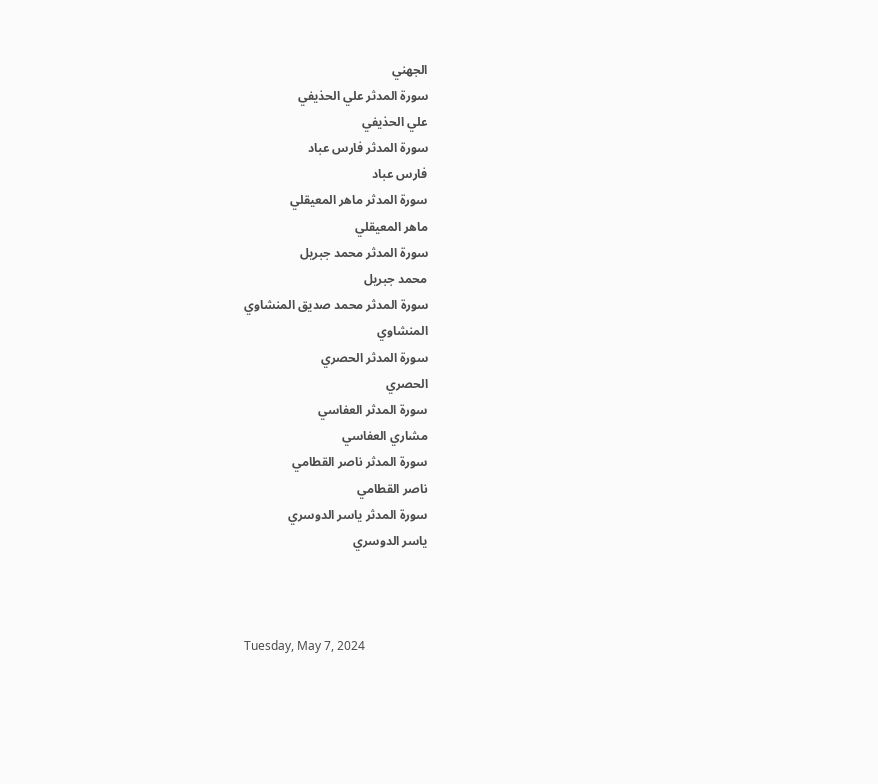الجهني
سورة المدثر علي الحذيفي
علي الحذيفي
سورة المدثر فارس عباد
فارس عباد
سورة المدثر ماهر المعيقلي
ماهر المعيقلي
سورة المدثر محمد جبريل
محمد جبريل
سورة المدثر محمد صديق المنشاوي
المنشاوي
سورة المدثر الحصري
الحصري
سورة المدثر العفاسي
مشاري العفاسي
سورة المدثر ناصر القطامي
ناصر القطامي
سورة المدثر ياسر الدوسري
ياسر الدوسري



Tuesday, May 7, 2024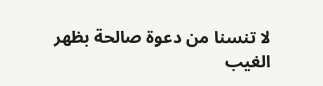لا تنسنا من دعوة صالحة بظهر الغيب